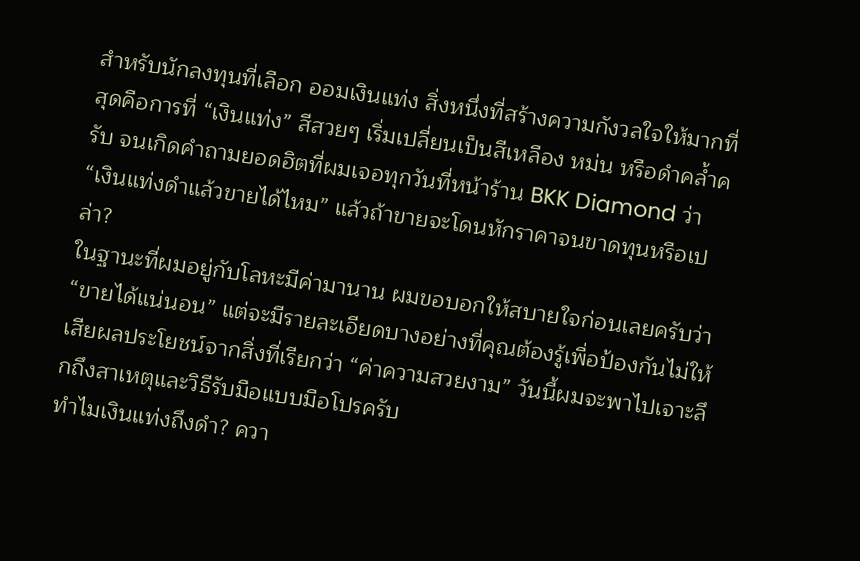สำหรับนักลงทุนที่เลือก ออมเงินแท่ง สิ่งหนึ่งที่สร้างความกังวลใจให้มากที่สุดคือการที่ “เงินแท่ง” สีสวยๆ เริ่มเปลี่ยนเป็นสีเหลือง หม่น หรือดำคล้ำครับ จนเกิดคำถามยอดฮิตที่ผมเจอทุกวันที่หน้าร้าน BKK Diamond ว่า “เงินแท่งดำแล้วขายได้ไหม” แล้วถ้าขายจะโดนหักราคาจนขาดทุนหรือเปล่า?
ในฐานะที่ผมอยู่กับโลหะมีค่ามานาน ผมขอบอกให้สบายใจก่อนเลยครับว่า “ขายได้แน่นอน” แต่จะมีรายละเอียดบางอย่างที่คุณต้องรู้เพื่อป้องกันไม่ให้เสียผลประโยชน์จากสิ่งที่เรียกว่า “ค่าความสวยงาม” วันนี้ผมจะพาไปเจาะลึกถึงสาเหตุและวิธีรับมือแบบมือโปรครับ
ทำไมเงินแท่งถึงดำ? ควา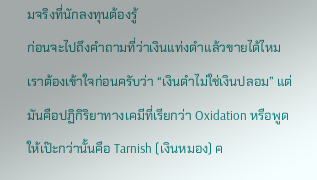มจริงที่นักลงทุนต้องรู้
ก่อนจะไปถึงคำถามที่ว่าเงินแท่งดำแล้วขายได้ไหม เราต้องเข้าใจก่อนครับว่า “เงินดำไม่ใช่เงินปลอม” แต่มันคือปฏิกิริยาทางเคมีที่เรียกว่า Oxidation หรือพูดให้เป๊ะกว่านั้นคือ Tarnish (เงินหมอง) ค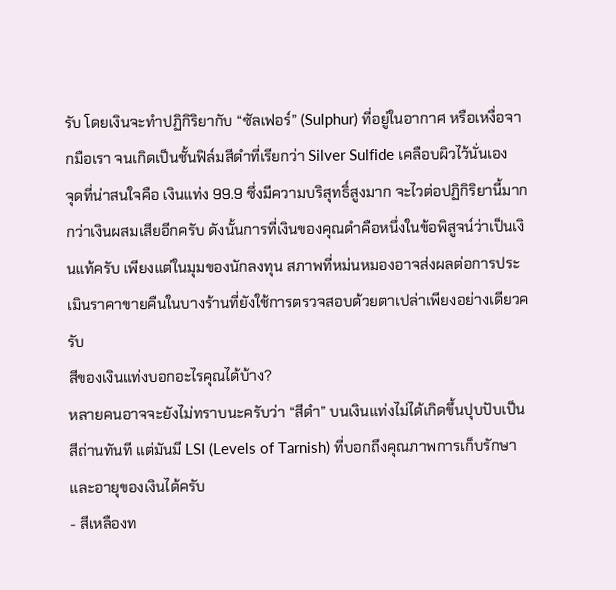รับ โดยเงินจะทำปฏิกิริยากับ “ซัลเฟอร์” (Sulphur) ที่อยู่ในอากาศ หรือเหงื่อจากมือเรา จนเกิดเป็นชั้นฟิล์มสีดำที่เรียกว่า Silver Sulfide เคลือบผิวไว้นั่นเอง
จุดที่น่าสนใจคือ เงินแท่ง 99.9 ซึ่งมีความบริสุทธิ์สูงมาก จะไวต่อปฏิกิริยานี้มากกว่าเงินผสมเสียอีกครับ ดังนั้นการที่เงินของคุณดำคือหนึ่งในข้อพิสูจน์ว่าเป็นเงินแท้ครับ เพียงแต่ในมุมของนักลงทุน สภาพที่หม่นหมองอาจส่งผลต่อการประเมินราคาขายคืนในบางร้านที่ยังใช้การตรวจสอบด้วยตาเปล่าเพียงอย่างเดียวครับ
สีของเงินแท่งบอกอะไรคุณได้บ้าง?
หลายคนอาจจะยังไม่ทราบนะครับว่า “สีดำ” บนเงินแท่งไม่ได้เกิดขึ้นปุบปับเป็นสีถ่านทันที แต่มันมี LSI (Levels of Tarnish) ที่บอกถึงคุณภาพการเก็บรักษาและอายุของเงินได้ครับ
- สีเหลืองท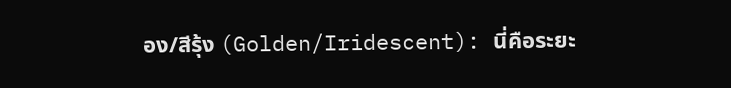อง/สีรุ้ง (Golden/Iridescent): นี่คือระยะ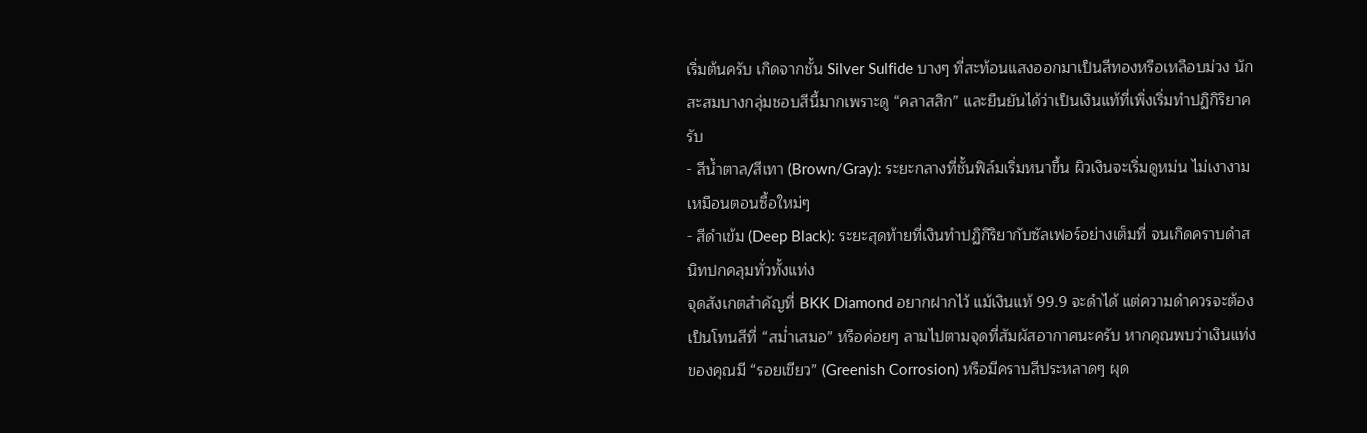เริ่มต้นครับ เกิดจากชั้น Silver Sulfide บางๆ ที่สะท้อนแสงออกมาเป็นสีทองหรือเหลือบม่วง นักสะสมบางกลุ่มชอบสีนี้มากเพราะดู “คลาสสิก” และยืนยันได้ว่าเป็นเงินแท้ที่เพิ่งเริ่มทำปฏิกิริยาครับ
- สีน้ำตาล/สีเทา (Brown/Gray): ระยะกลางที่ชั้นฟิล์มเริ่มหนาขึ้น ผิวเงินจะเริ่มดูหม่น ไม่เงางามเหมือนตอนซื้อใหม่ๆ
- สีดำเข้ม (Deep Black): ระยะสุดท้ายที่เงินทำปฏิกิริยากับซัลเฟอร์อย่างเต็มที่ จนเกิดคราบดำสนิทปกคลุมทั่วทั้งแท่ง
จุดสังเกตสำคัญที่ BKK Diamond อยากฝากไว้ แม้เงินแท้ 99.9 จะดำได้ แต่ความดำควรจะต้องเป็นโทนสีที่ “สม่ำเสมอ” หรือค่อยๆ ลามไปตามจุดที่สัมผัสอากาศนะครับ หากคุณพบว่าเงินแท่งของคุณมี “รอยเขียว” (Greenish Corrosion) หรือมีคราบสีประหลาดๆ ผุด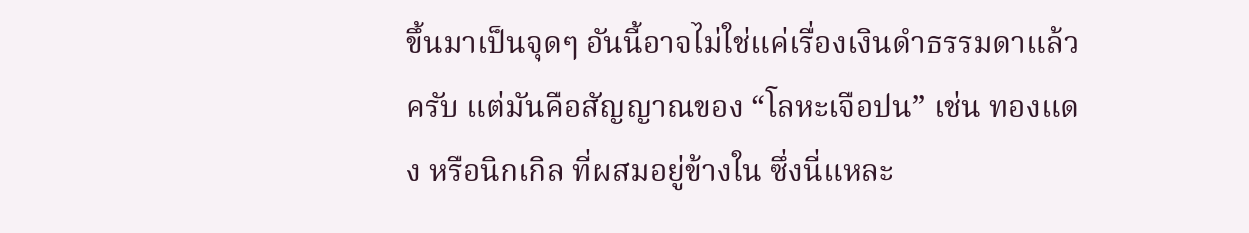ขึ้นมาเป็นจุดๆ อันนี้อาจไม่ใช่แค่เรื่องเงินดำธรรมดาแล้วครับ แต่มันคือสัญญาณของ “โลหะเจือปน” เช่น ทองแดง หรือนิกเกิล ที่ผสมอยู่ข้างใน ซึ่งนี่แหละ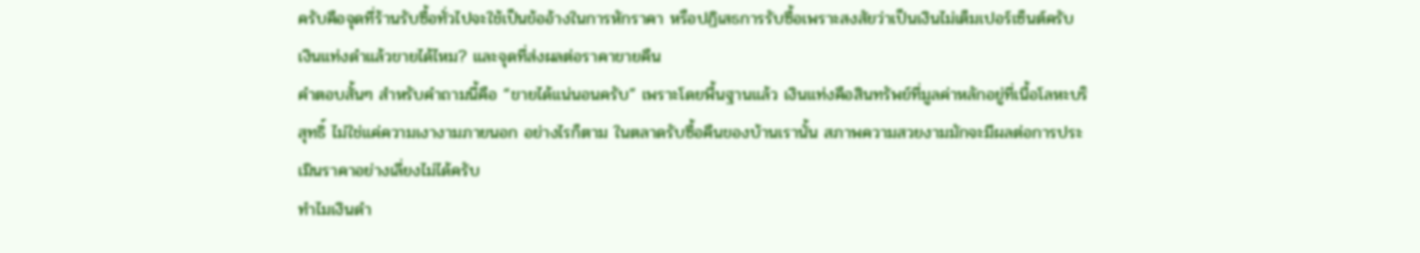ครับคือจุดที่ร้านรับซื้อทั่วไปจะใช้เป็นข้ออ้างในการหักราคา หรือปฏิเสธการรับซื้อเพราะสงสัยว่าเป็นเงินไม่เต็มเปอร์เซ็นต์ครับ
เงินแท่งดำแล้วขายได้ไหม? และจุดที่ส่งผลต่อราคาขายคืน
คำตอบสั้นๆ สำหรับคำถามนี้คือ “ขายได้แน่นอนครับ” เพราะโดยพื้นฐานแล้ว เงินแท่งคือสินทรัพย์ที่มูลค่าหลักอยู่ที่เนื้อโลหะบริสุทธิ์ ไม่ใช่แค่ความเงางามภายนอก อย่างไรก็ตาม ในตลาดรับซื้อคืนของบ้านเรานั้น สภาพความสวยงามมักจะมีผลต่อการประเมินราคาอย่างเลี่ยงไม่ได้ครับ
ทำไมเงินดำ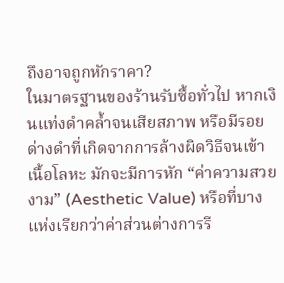ถึงอาจถูกหักราคา?
ในมาตรฐานของร้านรับซื้อทั่วไป หากเงินแท่งดำคล้ำจนเสียสภาพ หรือมีรอยด่างดำที่เกิดจากการล้างผิดวิธีจนเข้าเนื้อโลหะ มักจะมีการหัก “ค่าความสวยงาม” (Aesthetic Value) หรือที่บางแห่งเรียกว่าค่าส่วนต่างการรี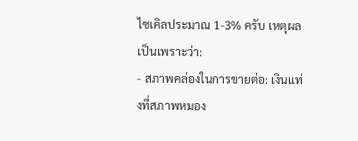ไซเคิลประมาณ 1-3% ครับ เหตุผลเป็นเพราะว่า:
- สภาพคล่องในการขายต่อ: เงินแท่งที่สภาพหมอง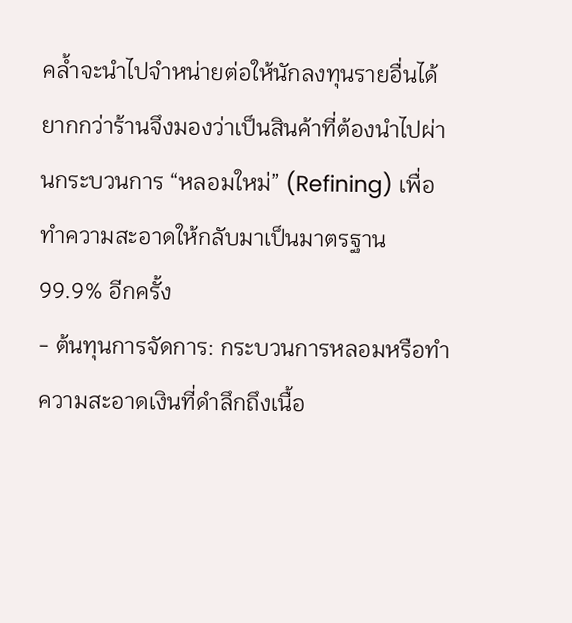คล้ำจะนำไปจำหน่ายต่อให้นักลงทุนรายอื่นได้ยากกว่าร้านจึงมองว่าเป็นสินค้าที่ต้องนำไปผ่านกระบวนการ “หลอมใหม่” (Refining) เพื่อทำความสะอาดให้กลับมาเป็นมาตรฐาน 99.9% อีกครั้ง
- ต้นทุนการจัดการ: กระบวนการหลอมหรือทำความสะอาดเงินที่ดำลึกถึงเนื้อ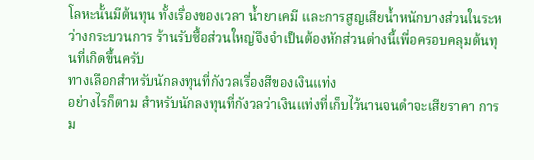โลหะนั้นมีต้นทุน ทั้งเรื่องของเวลา น้ำยาเคมี และการสูญเสียน้ำหนักบางส่วนในระหว่างกระบวนการ ร้านรับซื้อส่วนใหญ่จึงจำเป็นต้องหักส่วนต่างนี้เพื่อครอบคลุมต้นทุนที่เกิดขึ้นครับ
ทางเลือกสำหรับนักลงทุนที่กังวลเรื่องสีของเงินแท่ง
อย่างไรก็ตาม สำหรับนักลงทุนที่กังวลว่าเงินแท่งที่เก็บไว้นานจนดำจะเสียราคา การม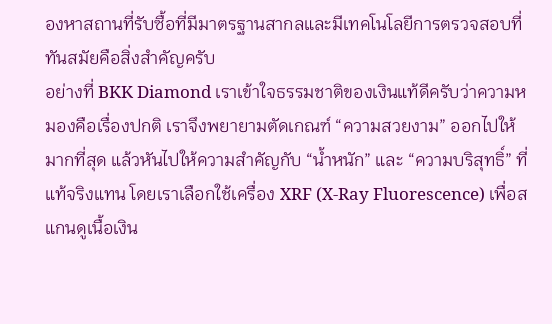องหาสถานที่รับซื้อที่มีมาตรฐานสากลและมีเทคโนโลยีการตรวจสอบที่ทันสมัยคือสิ่งสำคัญครับ
อย่างที่ BKK Diamond เราเข้าใจธรรมชาติของเงินแท้ดีครับว่าความหมองคือเรื่องปกติ เราจึงพยายามตัดเกณฑ์ “ความสวยงาม” ออกไปให้มากที่สุด แล้วหันไปให้ความสำคัญกับ “น้ำหนัก” และ “ความบริสุทธิ์” ที่แท้จริงแทน โดยเราเลือกใช้เครื่อง XRF (X-Ray Fluorescence) เพื่อสแกนดูเนื้อเงิน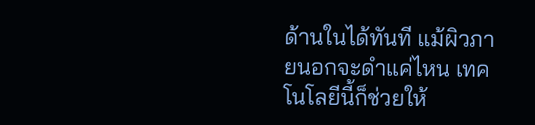ด้านในได้ทันที แม้ผิวภายนอกจะดำแค่ไหน เทคโนโลยีนี้ก็ช่วยให้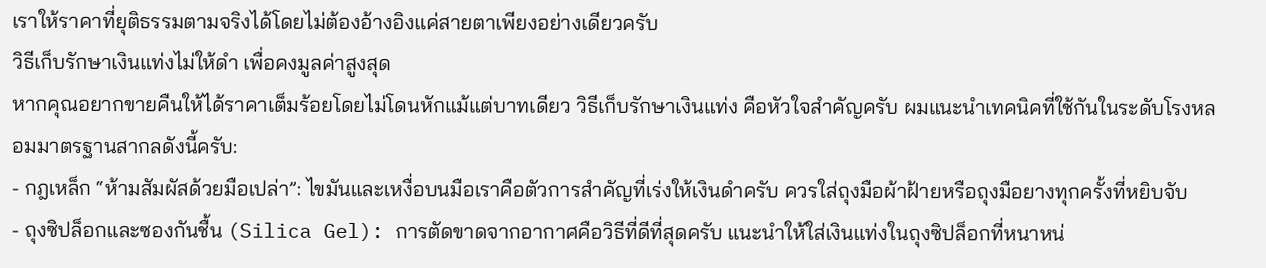เราให้ราคาที่ยุติธรรมตามจริงได้โดยไม่ต้องอ้างอิงแค่สายตาเพียงอย่างเดียวครับ
วิธีเก็บรักษาเงินแท่งไม่ให้ดำ เพื่อคงมูลค่าสูงสุด
หากคุณอยากขายคืนให้ได้ราคาเต็มร้อยโดยไม่โดนหักแม้แต่บาทเดียว วิธีเก็บรักษาเงินแท่ง คือหัวใจสำคัญครับ ผมแนะนำเทคนิคที่ใช้กันในระดับโรงหลอมมาตรฐานสากลดังนี้ครับ:
- กฎเหล็ก “ห้ามสัมผัสด้วยมือเปล่า”: ไขมันและเหงื่อบนมือเราคือตัวการสำคัญที่เร่งให้เงินดำครับ ควรใส่ถุงมือผ้าฝ้ายหรือถุงมือยางทุกครั้งที่หยิบจับ
- ถุงซิปล็อกและซองกันชื้น (Silica Gel): การตัดขาดจากอากาศคือวิธีที่ดีที่สุดครับ แนะนำให้ใส่เงินแท่งในถุงซิปล็อกที่หนาหน่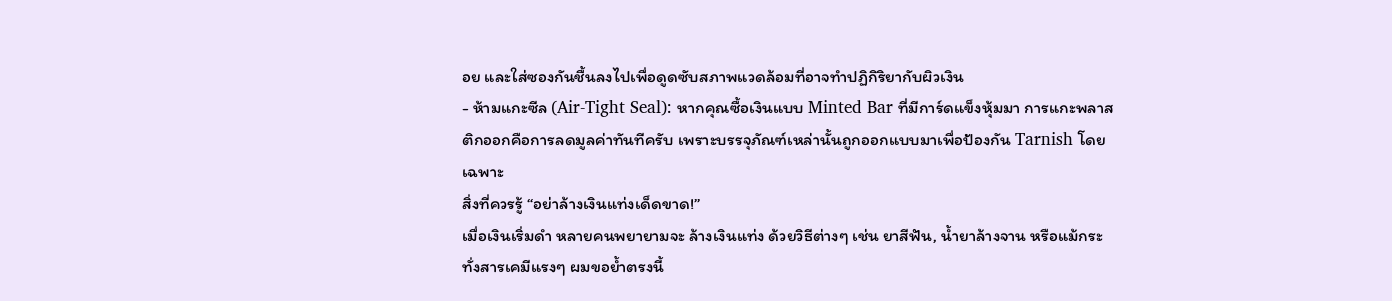อย และใส่ซองกันชื้นลงไปเพื่อดูดซับสภาพแวดล้อมที่อาจทำปฏิกิริยากับผิวเงิน
- ห้ามแกะซีล (Air-Tight Seal): หากคุณซื้อเงินแบบ Minted Bar ที่มีการ์ดแข็งหุ้มมา การแกะพลาสติกออกคือการลดมูลค่าทันทีครับ เพราะบรรจุภัณฑ์เหล่านั้นถูกออกแบบมาเพื่อป้องกัน Tarnish โดยเฉพาะ
สิ่งที่ควรรู้ “อย่าล้างเงินแท่งเด็ดขาด!”
เมื่อเงินเริ่มดำ หลายคนพยายามจะ ล้างเงินแท่ง ด้วยวิธีต่างๆ เช่น ยาสีฟัน, น้ำยาล้างจาน หรือแม้กระทั่งสารเคมีแรงๆ ผมขอย้ำตรงนี้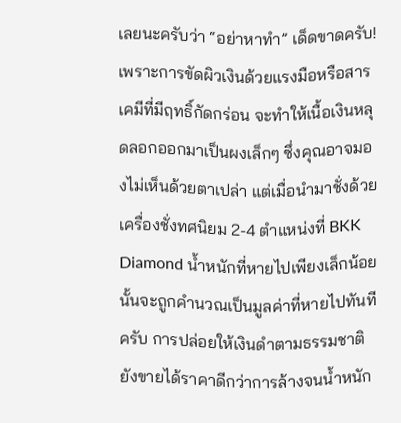เลยนะครับว่า “อย่าหาทำ” เด็ดขาดครับ!
เพราะการขัดผิวเงินด้วยแรงมือหรือสารเคมีที่มีฤทธิ์กัดกร่อน จะทำให้เนื้อเงินหลุดลอกออกมาเป็นผงเล็กๆ ซึ่งคุณอาจมองไม่เห็นด้วยตาเปล่า แต่เมื่อนำมาชั่งด้วยเครื่องชั่งทศนิยม 2-4 ตำแหน่งที่ BKK Diamond น้ำหนักที่หายไปเพียงเล็กน้อยนั้นจะถูกคำนวณเป็นมูลค่าที่หายไปทันทีครับ การปล่อยให้เงินดำตามธรรมชาติยังขายได้ราคาดีกว่าการล้างจนน้ำหนัก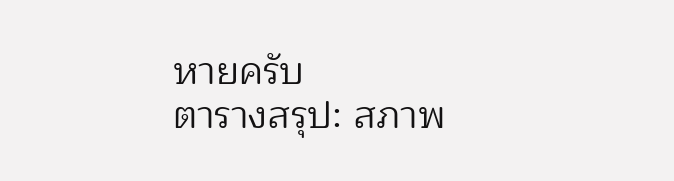หายครับ
ตารางสรุป: สภาพ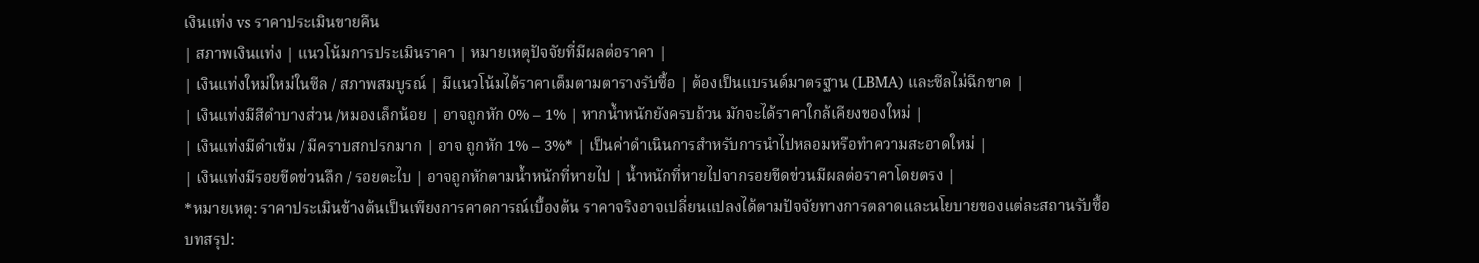เงินแท่ง vs ราคาประเมินขายคืน
| สภาพเงินแท่ง | แนวโน้มการประเมินราคา | หมายเหตุปัจจัยที่มีผลต่อราคา |
| เงินแท่งใหม่ใหม่ในซีล / สภาพสมบูรณ์ | มีแนวโน้มได้ราคาเต็มตามตารางรับซื้อ | ต้องเป็นแบรนด์มาตรฐาน (LBMA) และซีลไม่ฉีกขาด |
| เงินแท่งมีสีดำบางส่วน /หมองเล็กน้อย | อาจถูกหัก 0% – 1% | หากน้ำหนักยังครบถ้วน มักจะได้ราคาใกล้เคียงของใหม่ |
| เงินแท่งมีดำเข้ม / มีคราบสกปรกมาก | อาจ ถูกหัก 1% – 3%* | เป็นค่าดำเนินการสำหรับการนำไปหลอมหรือทำความสะอาดใหม่ |
| เงินแท่งมีรอยขีดข่วนลึก / รอยตะไบ | อาจถูกหักตามน้ำหนักที่หายไป | น้ำหนักที่หายไปจากรอยขีดข่วนมีผลต่อราคาโดยตรง |
*หมายเหตุ: ราคาประเมินข้างต้นเป็นเพียงการคาดการณ์เบื้องต้น ราคาจริงอาจเปลี่ยนแปลงได้ตามปัจจัยทางการตลาดและนโยบายของแต่ละสถานรับซื้อ
บทสรุป: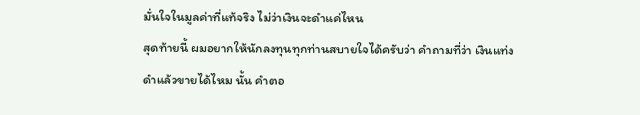มั่นใจในมูลค่าที่แท้จริง ไม่ว่าเงินจะดำแค่ไหน
สุดท้ายนี้ ผมอยากให้นักลงทุนทุกท่านสบายใจได้ครับว่า คำถามที่ว่า เงินแท่งดำแล้วขายได้ไหม นั้น คำตอ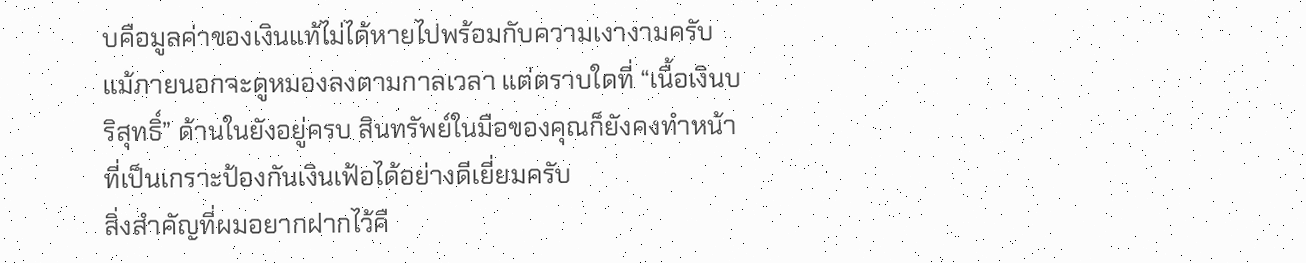บคือมูลค่าของเงินแท้ไม่ได้หายไปพร้อมกับความเงางามครับ แม้ภายนอกจะดูหมองลงตามกาลเวลา แต่ตราบใดที่ “เนื้อเงินบริสุทธิ์” ด้านในยังอยู่ครบ สินทรัพย์ในมือของคุณก็ยังคงทำหน้าที่เป็นเกราะป้องกันเงินเฟ้อได้อย่างดีเยี่ยมครับ
สิ่งสำคัญที่ผมอยากฝากไว้คื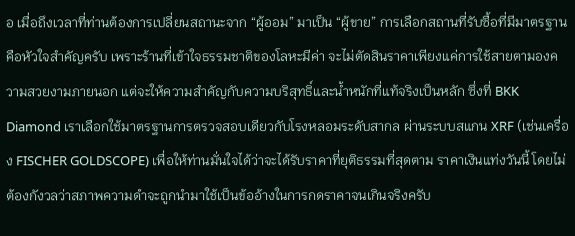อ เมื่อถึงเวลาที่ท่านต้องการเปลี่ยนสถานะจาก “ผู้ออม” มาเป็น “ผู้ขาย” การเลือกสถานที่รับซื้อที่มีมาตรฐานคือหัวใจสำคัญครับ เพราะร้านที่เข้าใจธรรมชาติของโลหะมีค่า จะไม่ตัดสินราคาเพียงแค่การใช้สายตามองความสวยงามภายนอก แต่จะให้ความสำคัญกับความบริสุทธิ์และน้ำหนักที่แท้จริงเป็นหลัก ซึ่งที่ BKK Diamond เราเลือกใช้มาตรฐานการตรวจสอบเดียวกับโรงหลอมระดับสากล ผ่านระบบสแกน XRF (เช่นเครื่อง FISCHER GOLDSCOPE) เพื่อให้ท่านมั่นใจได้ว่าจะได้รับราคาที่ยุติธรรมที่สุดตาม ราคาเงินแท่งวันนี้ โดยไม่ต้องกังวลว่าสภาพความดำจะถูกนำมาใช้เป็นข้ออ้างในการกดราคาจนเกินจริงครับ